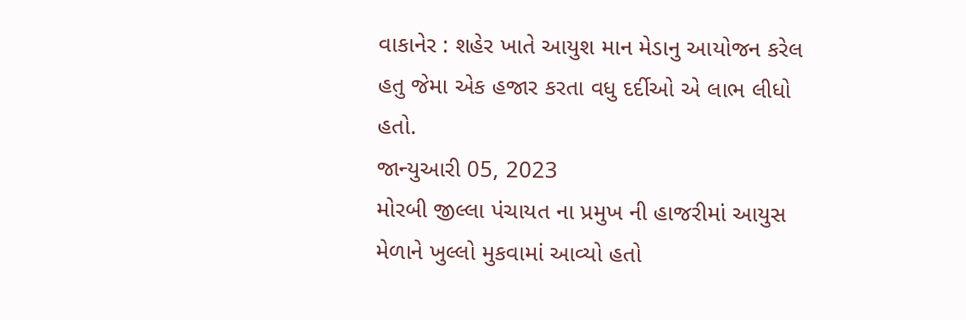વાકાનેર : શહેર ખાતે આયુશ માન મેડાનુ આયોજન કરેલ હતુ જેમા એક હજાર કરતા વધુ દર્દીઓ એ લાભ લીધો હતો.
જાન્યુઆરી 05, 2023
મોરબી જીલ્લા પંચાયત ના પ્રમુખ ની હાજરીમાં આયુસ મેળાને ખુલ્લો મુકવામાં આવ્યો હતો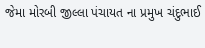જેમા મોરબી જીલ્લા પંચાયત ના પ્રમુખ ચંદુભાઈ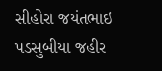સીહોરા જયંતભાઇ પડસુબીયા જહીર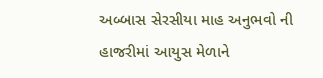અબ્બાસ સેરસીયા માહ અનુભવો ની હાજરીમાં આયુસ મેળાને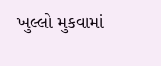ખુલ્લો મુકવામાં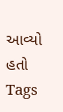આવ્યો હતો
Tags